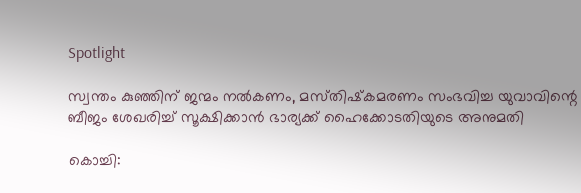Spotlight

സ്വന്തം കുഞ്ഞിന്‌ ജന്മം നല്‍കണം, മസ്‌തിഷ്‌കമരണം സംഭവിച്ച യുവാവിന്റെ ബീജം ശേഖരിച്ച്‌ സൂക്ഷിക്കാന്‍ ഭാര്യക്ക്‌ ഹൈക്കോടതിയുടെ അനുമതി

കൊച്ചി: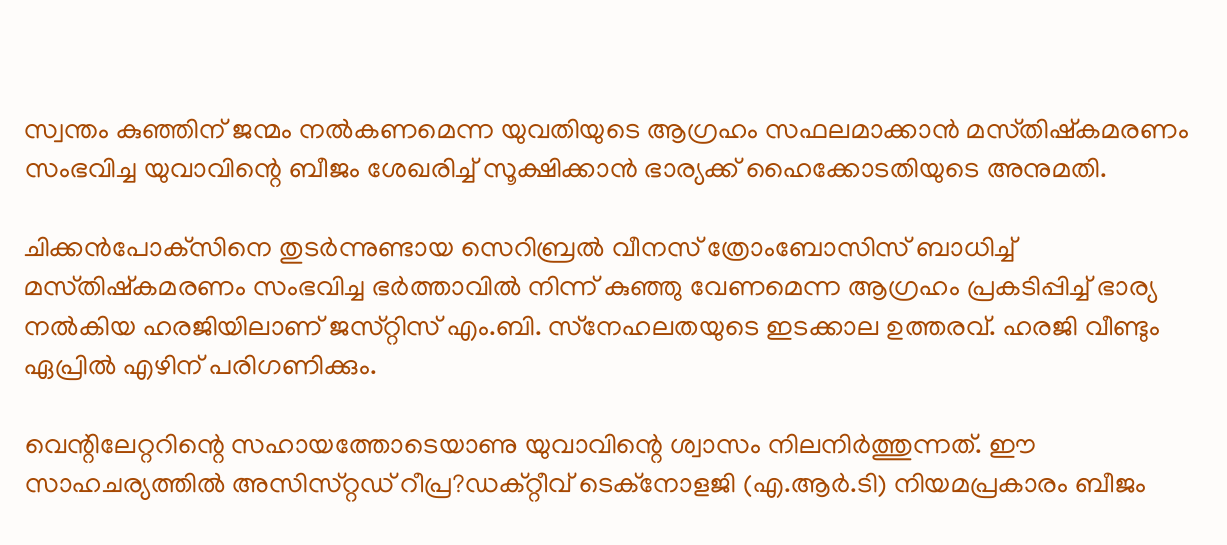സ്വന്തം കുഞ്ഞിന്‌ ജന്മം നല്‍കണമെന്ന യുവതിയുടെ ആഗ്രഹം സഫലമാക്കാന്‍ മസ്‌തിഷ്‌കമരണം സംഭവിച്ച യുവാവിന്റെ ബീജം ശേഖരിച്ച്‌ സൂക്ഷിക്കാന്‍ ഭാര്യക്ക്‌ ഹൈക്കോടതിയുടെ അനുമതി.

ചിക്കന്‍പോക്‌സിനെ തുടര്‍ന്നുണ്ടായ സെറിബ്രല്‍ വീനസ്‌ ത്രോംബോസിസ്‌ ബാധിച്ച്‌ മസ്‌തിഷ്‌കമരണം സംഭവിച്ച ഭര്‍ത്താവില്‍ നിന്ന്‌ കുഞ്ഞു വേണമെന്ന ആഗ്രഹം പ്രകടിപ്പിച്ച്‌ ഭാര്യ നല്‍കിയ ഹരജിയിലാണ്‌ ജസ്‌റ്റിസ്‌ എം.ബി. സ്‌നേഹലതയുടെ ഇടക്കാല ഉത്തരവ്‌. ഹരജി വീണ്ടും ഏപ്രില്‍ എഴിന്‌ പരിഗണിക്കും.

വെന്റിലേറ്ററിന്റെ സഹായത്തോടെയാണു യുവാവിന്റെ ശ്വാസം നിലനിര്‍ത്തുന്നത്‌. ഈ സാഹചര്യത്തില്‍ അസിസ്‌റ്റഡ്‌ റീപ്ര?ഡക്‌റ്റീവ്‌ ടെക്‌നോളജി (എ.ആര്‍.ടി) നിയമപ്രകാരം ബീജം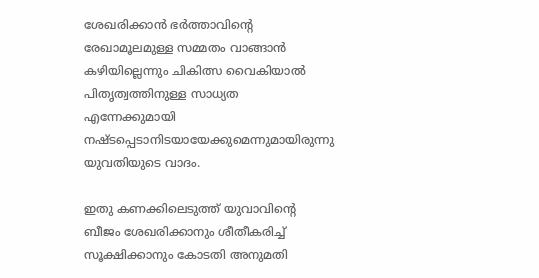ശേഖരിക്കാന്‍ ഭര്‍ത്താവിന്റെ രേഖാമൂലമുള്ള സമ്മതം വാങ്ങാന്‍ കഴിയില്ലെന്നും ചികിത്സ വൈകിയാല്‍ പിതൃത്വത്തിനുള്ള സാധ്യത എന്നേക്കുമായി നഷ്‌ടപ്പെടാനിടയായേക്കുമെന്നുമായിരുന്നു യുവതിയുടെ വാദം.

ഇതു കണക്കിലെടുത്ത്‌ യുവാവിന്റെ ബീജം ശേഖരിക്കാനും ശീതീകരിച്ച്‌ സൂക്ഷിക്കാനും കോടതി അനുമതി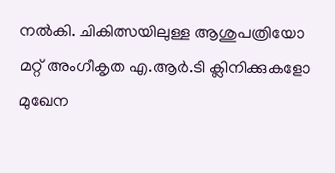നല്‍കി. ചികിത്സയിലുള്ള ആശുപത്രിയോ മറ്റ്‌ അംഗീകൃത എ.ആര്‍.ടി ക്ലിനിക്കുകളോ മുഖേന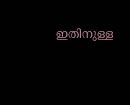ഇതിനുള്ള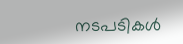നടപടികള്‍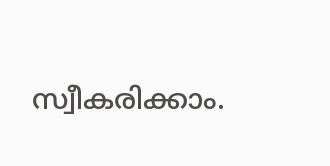സ്വീകരിക്കാം.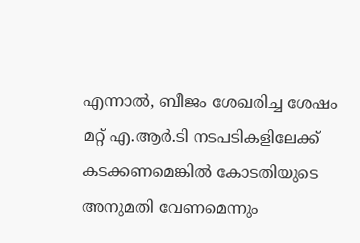എന്നാല്‍, ബീജം ശേഖരിച്ച ശേഷം മറ്റ്‌ എ.ആര്‍.ടി നടപടികളിലേക്ക്‌ കടക്കണമെങ്കില്‍ കോടതിയുടെ അനുമതി വേണമെന്നും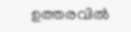ഉത്തരവില്‍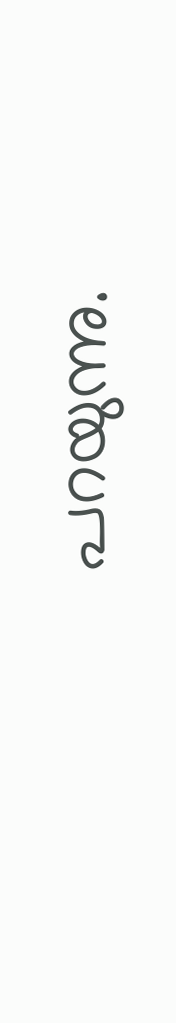പറയുന്നു.